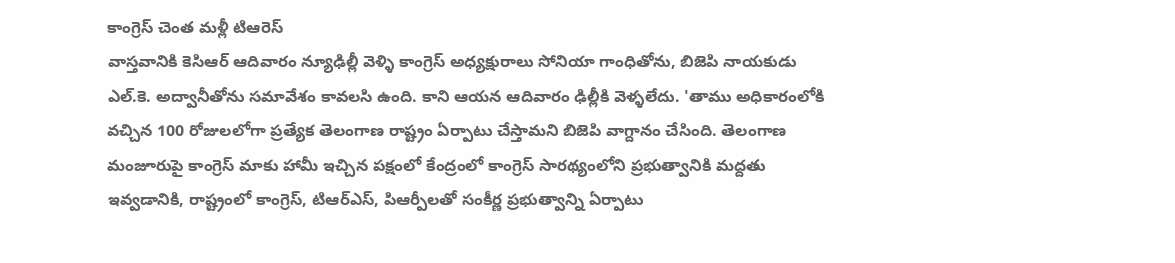కాంగ్రెస్ చెంత మళ్లీ టిఆరెస్
వాస్తవానికి కెసిఆర్ ఆదివారం న్యూఢిల్లీ వెళ్ళి కాంగ్రెస్ అధ్యక్షురాలు సోనియా గాంధితోను, బిజెపి నాయకుడు ఎల్.కె. అద్వానీతోను సమావేశం కావలసి ఉంది. కాని ఆయన ఆదివారం ఢిల్లీకి వెళ్ళలేదు. 'తాము అధికారంలోకి వచ్చిన 100 రోజులలోగా ప్రత్యేక తెలంగాణ రాష్ట్రం ఏర్పాటు చేస్తామని బిజెపి వాగ్దానం చేసింది. తెలంగాణ మంజూరుపై కాంగ్రెస్ మాకు హామీ ఇచ్చిన పక్షంలో కేంద్రంలో కాంగ్రెస్ సారథ్యంలోని ప్రభుత్వానికి మద్దతు ఇవ్వడానికి, రాష్ట్రంలో కాంగ్రెస్, టిఆర్ఎస్, పిఆర్పీలతో సంకీర్ణ ప్రభుత్వాన్ని ఏర్పాటు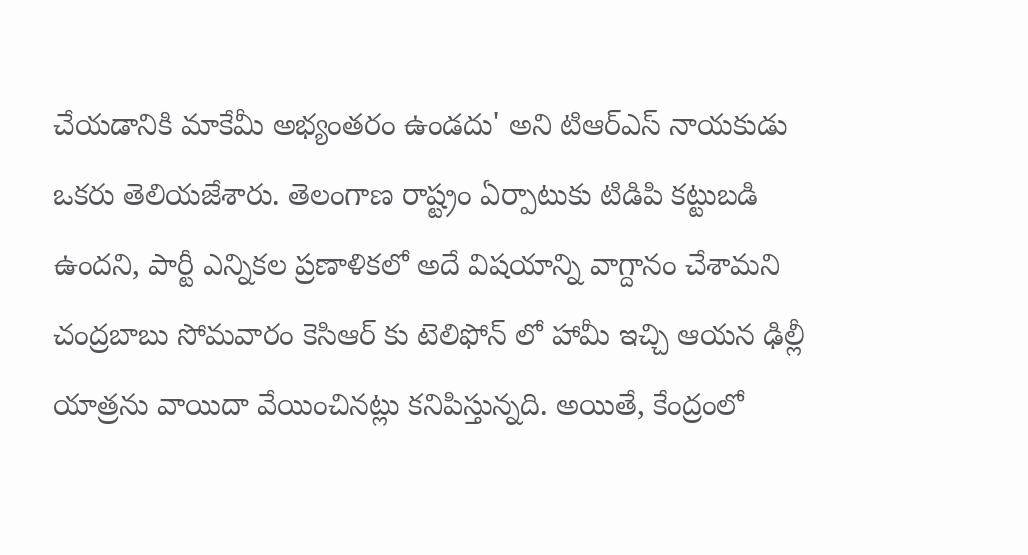చేయడానికి మాకేమీ అభ్యంతరం ఉండదు' అని టిఆర్ఎస్ నాయకుడు ఒకరు తెలియజేశారు. తెలంగాణ రాష్ట్రం ఏర్పాటుకు టిడిపి కట్టుబడి ఉందని, పార్టీ ఎన్నికల ప్రణాళికలో అదే విషయాన్ని వాగ్దానం చేశామని చంద్రబాబు సోమవారం కెసిఆర్ కు టెలిఫోన్ లో హామీ ఇచ్చి ఆయన ఢిల్లీ యాత్రను వాయిదా వేయించినట్లు కనిపిస్తున్నది. అయితే, కేంద్రంలో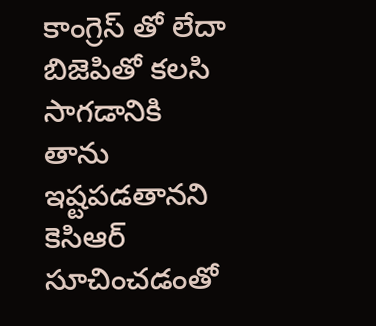కాంగ్రెస్ తో లేదా బిజెపితో కలసి సాగడానికి తాను ఇష్టపడతానని కెసిఆర్ సూచించడంతో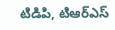టిడిపి, టిఆర్ఎస్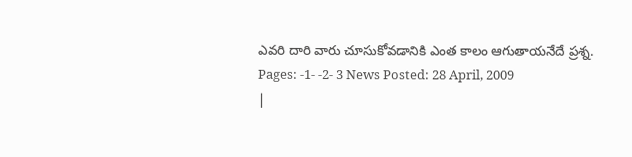ఎవరి దారి వారు చూసుకోవడానికి ఎంత కాలం ఆగుతాయనేదే ప్రశ్న.
Pages: -1- -2- 3 News Posted: 28 April, 2009
|